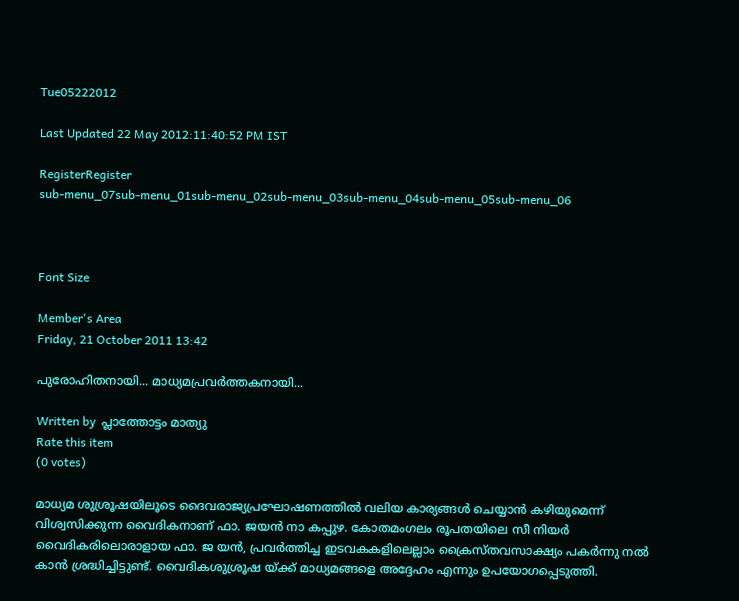Tue05222012

Last Updated 22 May 2012:11:40:52 PM IST

RegisterRegister
sub-menu_07sub-menu_01sub-menu_02sub-menu_03sub-menu_04sub-menu_05sub-menu_06



Font Size

Member's Area
Friday, 21 October 2011 13:42

പുരോഹിതനായി... മാധ്യമപ്രവര്‍ത്തകനായി...

Written by  പ്ലാത്തോട്ടം മാത്യു
Rate this item
(0 votes)

മാധ്യമ ശുശ്രൂഷയിലൂടെ ദൈവരാജ്യപ്രഘോഷണത്തില്‍ വലിയ കാര്യങ്ങള്‍ ചെയ്യാന്‍ കഴിയുമെന്ന്‌ വിശ്വസിക്കുന്ന വൈദികനാണ്‌ ഫാ. ജയന്‍ നാ കപ്പുഴ. കോതമംഗലം രൂപതയിലെ സീ നിയര്‍ വൈദികരിലൊരാളായ ഫാ. ജ യന്‍, പ്രവര്‍ത്തിച്ച ഇടവകകളിലെല്ലാം ക്രൈസ്‌തവസാക്ഷ്യം പകര്‍ന്നു നല്‍ കാന്‍ ശ്രദ്ധിച്ചിട്ടുണ്ട്‌. വൈദികശുശ്രൂഷ യ്‌ക്ക്‌ മാധ്യമങ്ങളെ അദ്ദേഹം എന്നും ഉപയോഗപ്പെടുത്തി.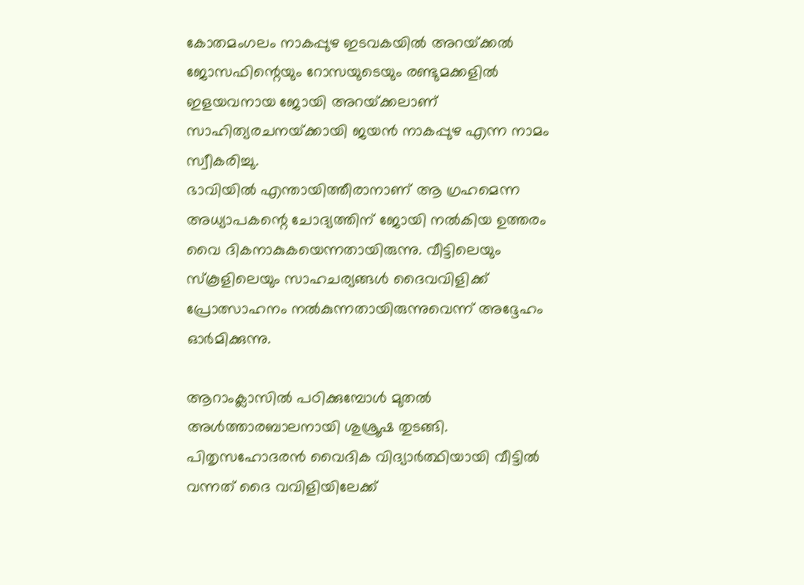കോതമംഗലം നാകപ്പുഴ ഇടവകയില്‍ അറയ്‌ക്കല്‍ ജോസഫിന്റെയും റോസയുടെയും രണ്ടുമക്കളില്‍ ഇളയവനായ ജോയി അറയ്‌ക്കലാണ്‌ സാഹിത്യരചനയ്‌ക്കായി ജയന്‍ നാകപ്പുഴ എന്ന നാമം സ്വീകരിച്ചു.
ഭാവിയില്‍ എന്തായിത്തീരാനാണ്‌ ആ ഗ്രഹമെന്ന അധ്യാപകന്റെ ചോദ്യത്തിന്‌ ജോയി നല്‍കിയ ഉത്തരം വൈ ദികനാകുകയെന്നതായിരുന്നു. വീട്ടിലെയും സ്‌കൂളിലെയും സാഹചര്യങ്ങള്‍ ദൈവവിളിക്ക്‌ പ്രോത്സാഹനം നല്‍കുന്നതായിരുന്നുവെന്ന്‌ അദ്ദേഹം ഓര്‍മിക്കുന്നു.

ആറാംക്ലാസില്‍ പഠിക്കുമ്പോള്‍ മുതല്‍ അള്‍ത്താരബാലനായി ശുശ്രൂഷ തുടങ്ങി. പിതൃസഹോദരന്‍ വൈദിക വിദ്യാര്‍ത്ഥിയായി വീട്ടില്‍ വന്നത്‌ ദൈ വവിളിയിലേക്ക്‌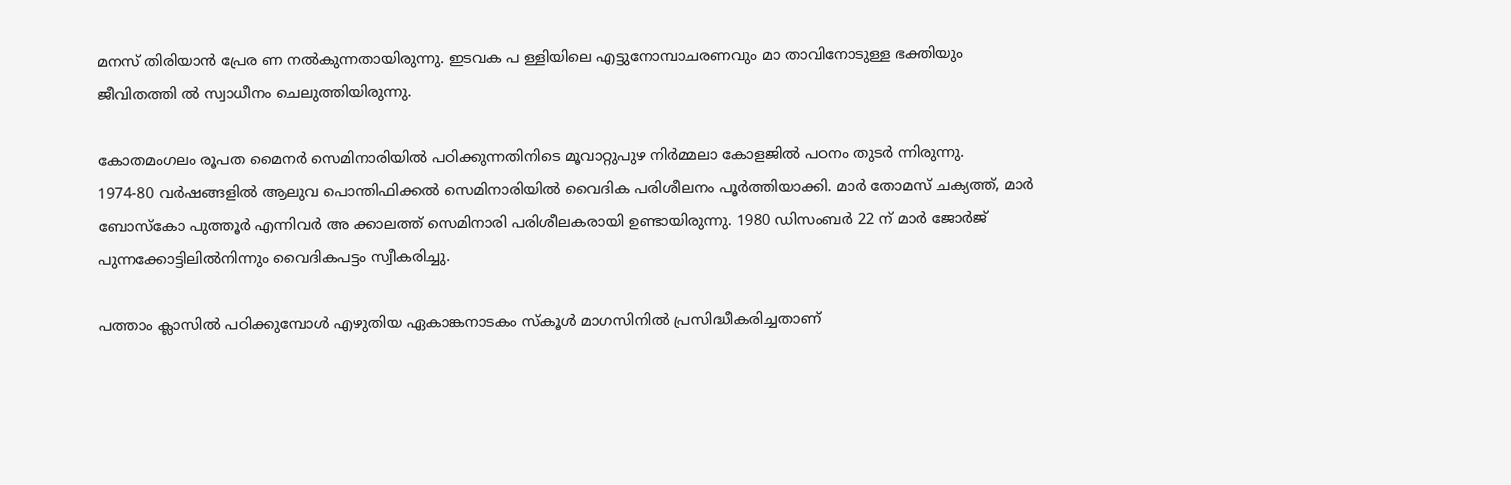മനസ്‌ തിരിയാന്‍ പ്രേര ണ നല്‍കുന്നതായിരുന്നു. ഇടവക പ ള്ളിയിലെ എട്ടുനോമ്പാചരണവും മാ താവിനോടുള്ള ഭക്തിയും ജീവിതത്തി ല്‍ സ്വാധീനം ചെലുത്തിയിരുന്നു.

കോതമംഗലം രൂപത മൈനര്‍ സെമിനാരിയില്‍ പഠിക്കുന്നതിനിടെ മൂവാറ്റുപുഴ നിര്‍മ്മലാ കോളജില്‍ പഠനം തുടര്‍ ന്നിരുന്നു.
1974-80 വര്‍ഷങ്ങളില്‍ ആലുവ പൊന്തിഫിക്കല്‍ സെമിനാരിയില്‍ വൈദിക പരിശീലനം പൂര്‍ത്തിയാക്കി. മാര്‍ തോമസ്‌ ചക്യത്ത്‌, മാര്‍ ബോസ്‌കോ പുത്തൂര്‍ എന്നിവര്‍ അ ക്കാലത്ത്‌ സെമിനാരി പരിശീലകരായി ഉണ്ടായിരുന്നു. 1980 ഡിസംബര്‍ 22 ന്‌ മാര്‍ ജോര്‍ജ്‌ പുന്നക്കോട്ടിലില്‍നിന്നും വൈദികപട്ടം സ്വീകരിച്ചു.

പത്താം ക്ലാസില്‍ പഠിക്കുമ്പോള്‍ എഴുതിയ ഏകാങ്കനാടകം സ്‌കൂള്‍ മാഗസിനില്‍ പ്രസിദ്ധീകരിച്ചതാണ്‌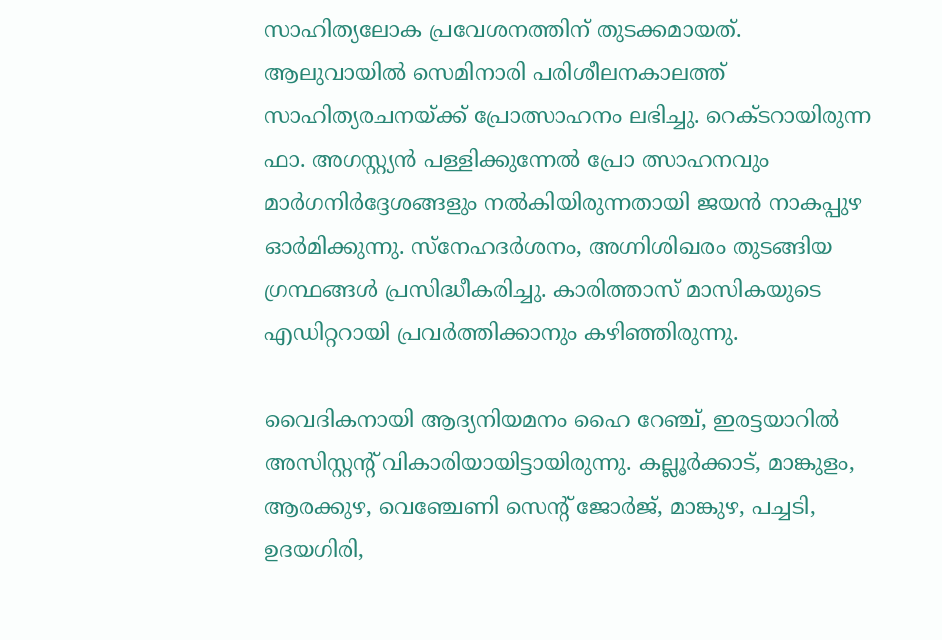സാഹിത്യലോക പ്രവേശനത്തിന്‌ തുടക്കമായത്‌. ആലുവായില്‍ സെമിനാരി പരിശീലനകാലത്ത്‌ സാഹിത്യരചനയ്‌ക്ക്‌ പ്രോത്സാഹനം ലഭിച്ചു. റെക്‌ടറായിരുന്ന ഫാ. അഗസ്റ്റ്യന്‍ പള്ളിക്കുന്നേല്‍ പ്രോ ത്സാഹനവും മാര്‍ഗനിര്‍ദ്ദേശങ്ങളും നല്‍കിയിരുന്നതായി ജയന്‍ നാകപ്പുഴ ഓര്‍മിക്കുന്നു. സ്‌നേഹദര്‍ശനം, അഗ്നിശിഖരം തുടങ്ങിയ ഗ്രന്ഥങ്ങള്‍ പ്രസിദ്ധീകരിച്ചു. കാരിത്താസ്‌ മാസികയുടെ എഡിറ്ററായി പ്രവര്‍ത്തിക്കാനും കഴിഞ്ഞിരുന്നു.

വൈദികനായി ആദ്യനിയമനം ഹൈ റേഞ്ച്‌, ഇരട്ടയാറില്‍ അസിസ്റ്റന്റ്‌ വികാരിയായിട്ടായിരുന്നു. കല്ലൂര്‍ക്കാട്‌, മാങ്കുളം, ആരക്കുഴ, വെഞ്ചേണി സെന്റ്‌ ജോര്‍ജ്‌, മാങ്കുഴ, പച്ചടി, ഉദയഗിരി,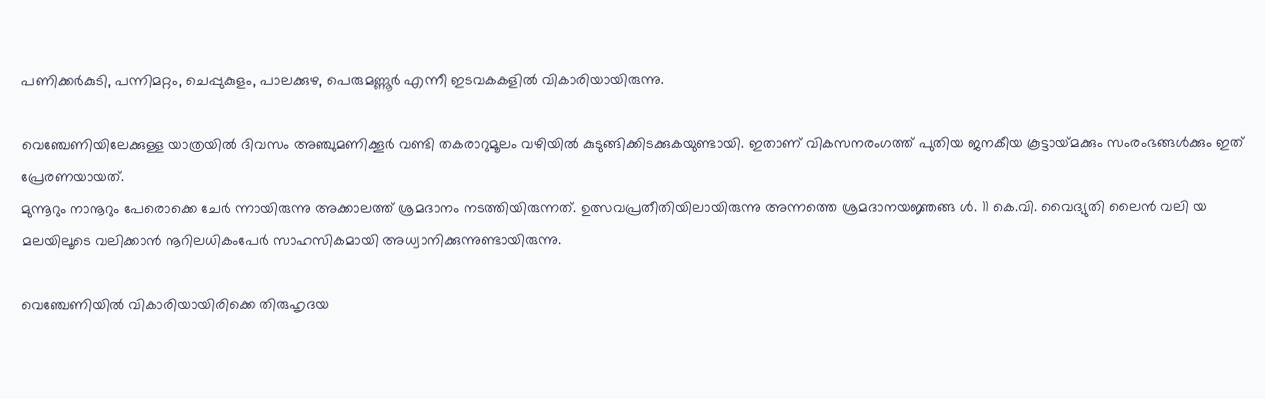പണിക്കര്‍കുടി, പന്നിമറ്റം, ചെപ്പുകുളം, പാലക്കുഴ, പെരുമണ്ണൂര്‍ എന്നീ ഇടവകകളില്‍ വികാരിയായിരുന്നു.

വെഞ്ചേണിയിലേക്കുള്ള യാത്രയില്‍ ദിവസം അഞ്ചുമണിക്കൂര്‍ വണ്ടി തകരാറുമൂലം വഴിയില്‍ കുടുങ്ങിക്കിടക്കുകയുണ്ടായി. ഇതാണ്‌ വികസനരംഗത്ത്‌ പുതിയ ജനകീയ കൂട്ടായ്‌മക്കും സംരംഭങ്ങള്‍ക്കും ഇത്‌ പ്രേരണയായത്‌.
മുന്നൂറും നാനൂറും പേരൊക്കെ ചേര്‍ ന്നായിരുന്നു അക്കാലത്ത്‌ ശ്രമദാനം നടത്തിയിരുന്നത്‌. ഉത്സവപ്രതീതിയിലായിരുന്നു അന്നത്തെ ശ്രമദാനയജ്ഞങ്ങ ള്‍. 11 കെ.വി. വൈദ്യുതി ലൈന്‍ വലി യ മലയിലൂടെ വലിക്കാന്‍ നൂറിലധികംപേര്‍ സാഹസികമായി അധ്വാനിക്കുന്നുണ്ടായിരുന്നു.

വെഞ്ചേണിയില്‍ വികാരിയായിരിക്കെ തിരുഹൃദയ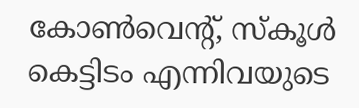കോണ്‍വെന്റ്‌, സ്‌കൂള്‍ കെട്ടിടം എന്നിവയുടെ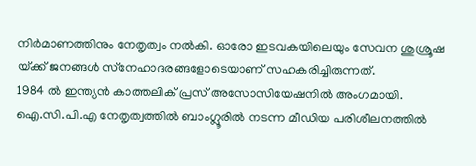നിര്‍മാണത്തിനും നേതൃത്വം നല്‍കി. ഓരോ ഇടവകയിലെയും സേവന ശുശ്രൂഷ യ്‌ക്ക്‌ ജനങ്ങള്‍ സ്‌നേഹാദരങ്ങളോടെയാണ്‌ സഹകരിച്ചിരുന്നത്‌.
1984 ല്‍ ഇന്ത്യന്‍ കാത്തലിക്‌ പ്രസ്‌ അസോസിയേഷനില്‍ അംഗമായി. ഐ.സി.പി.എ നേതൃത്വത്തില്‍ ബാംഗ്ലൂരില്‍ നടന്ന മീഡിയ പരിശീലനത്തില്‍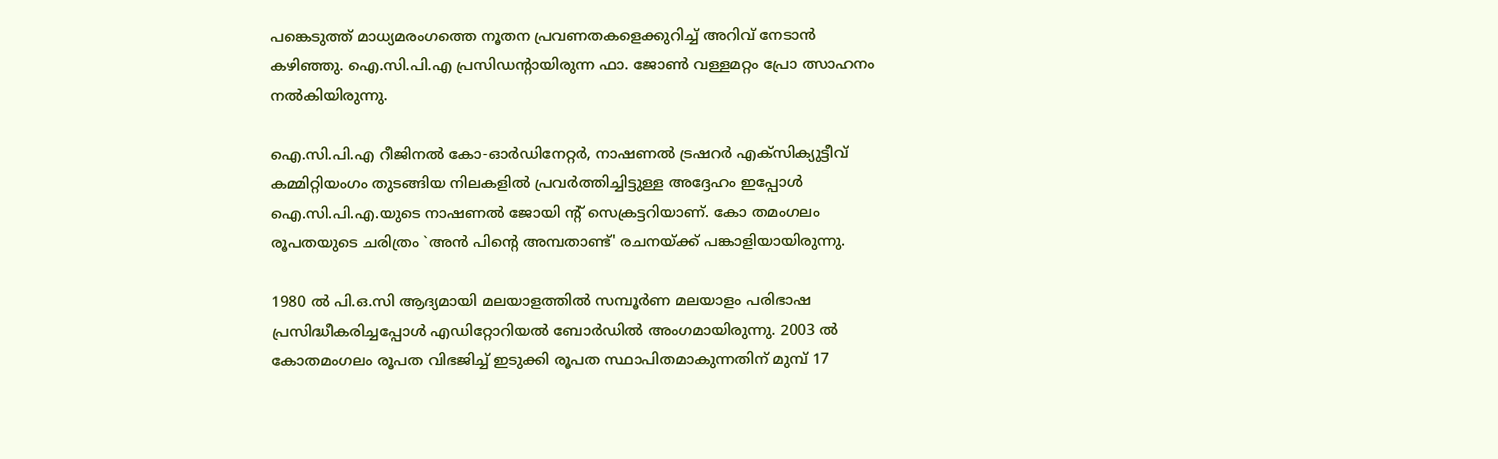പങ്കെടുത്ത്‌ മാധ്യമരംഗത്തെ നൂതന പ്രവണതകളെക്കുറിച്ച്‌ അറിവ്‌ നേടാന്‍ കഴിഞ്ഞു. ഐ.സി.പി.എ പ്രസിഡന്റായിരുന്ന ഫാ. ജോണ്‍ വള്ളമറ്റം പ്രോ ത്സാഹനം നല്‍കിയിരുന്നു.

ഐ.സി.പി.എ റീജിനല്‍ കോ-ഓര്‍ഡിനേറ്റര്‍, നാഷണല്‍ ട്രഷറര്‍ എക്‌സിക്യുട്ടീവ്‌ കമ്മിറ്റിയംഗം തുടങ്ങിയ നിലകളില്‍ പ്രവര്‍ത്തിച്ചിട്ടുള്ള അദ്ദേഹം ഇപ്പോള്‍ ഐ.സി.പി.എ.യുടെ നാഷണല്‍ ജോയി ന്റ്‌ സെക്രട്ടറിയാണ്‌. കോ തമംഗലം രൂപതയുടെ ചരിത്രം `അന്‍ പിന്റെ അമ്പതാണ്ട്‌' രചനയ്‌ക്ക്‌ പങ്കാളിയായിരുന്നു.

1980 ല്‍ പി.ഒ.സി ആദ്യമായി മലയാളത്തില്‍ സമ്പൂര്‍ണ മലയാളം പരിഭാഷ പ്രസിദ്ധീകരിച്ചപ്പോള്‍ എഡിറ്റോറിയല്‍ ബോര്‍ഡില്‍ അംഗമായിരുന്നു. 2003 ല്‍ കോതമംഗലം രൂപത വിഭജിച്ച്‌ ഇടുക്കി രൂപത സ്ഥാപിതമാകുന്നതിന്‌ മുമ്പ്‌ 17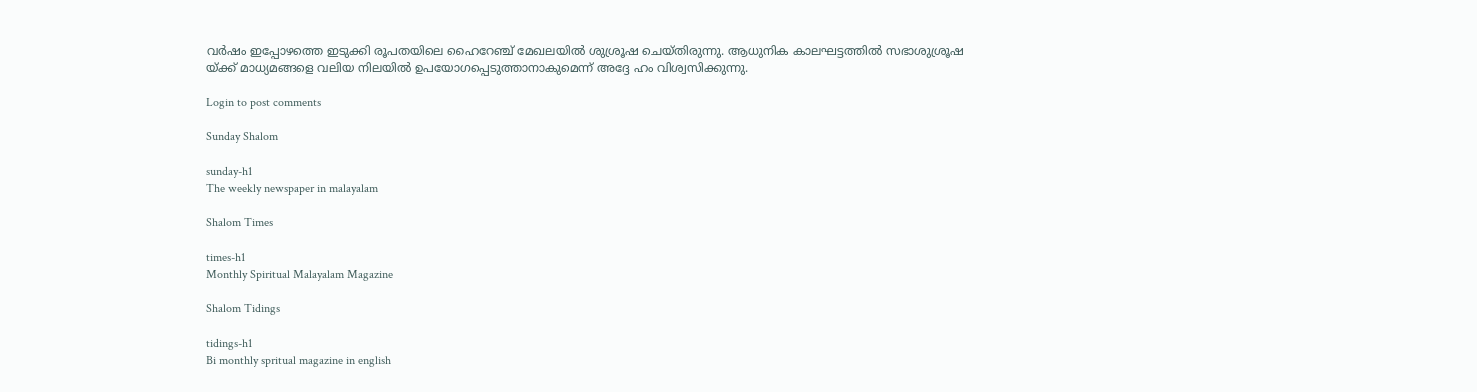വര്‍ഷം ഇപ്പോഴത്തെ ഇടുക്കി രൂപതയിലെ ഹൈറേഞ്ച്‌ മേഖലയില്‍ ശുശ്രൂഷ ചെയ്‌തിരുന്നു. ആധുനിക കാലഘട്ടത്തില്‍ സഭാശുശ്രൂഷ
യ്‌ക്ക്‌ മാധ്യമങ്ങളെ വലിയ നിലയില്‍ ഉപയോഗപ്പെടുത്താനാകുമെന്ന്‌ അദ്ദേ ഹം വിശ്വസിക്കുന്നു.

Login to post comments

Sunday Shalom

sunday-h1
The weekly newspaper in malayalam

Shalom Times

times-h1
Monthly Spiritual Malayalam Magazine

Shalom Tidings

tidings-h1
Bi monthly spritual magazine in english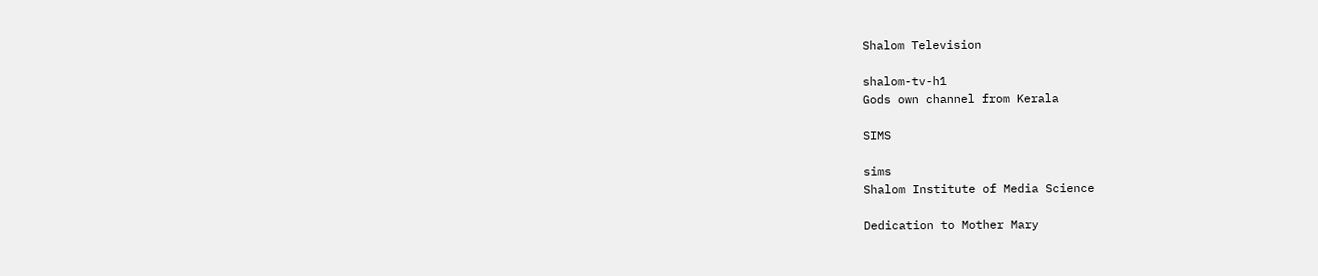Shalom Television

shalom-tv-h1
Gods own channel from Kerala

SIMS

sims
Shalom Institute of Media Science

Dedication to Mother Mary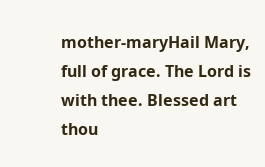mother-maryHail Mary, full of grace. The Lord is with thee. Blessed art thou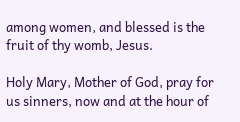among women, and blessed is the fruit of thy womb, Jesus.

Holy Mary, Mother of God, pray for us sinners, now and at the hour of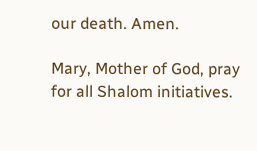our death. Amen.

Mary, Mother of God, pray for all Shalom initiatives.